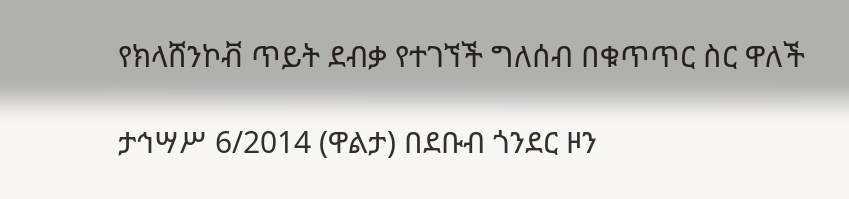የክላሸንኮቭ ጥይት ደብቃ የተገኘች ግለሰብ በቁጥጥር ስር ዋለች

ታኅሣሥ 6/2014 (ዋልታ) በደቡብ ጎንደር ዞን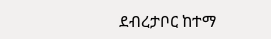ደብረታቦር ከተማ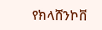የክላሸንኮቨ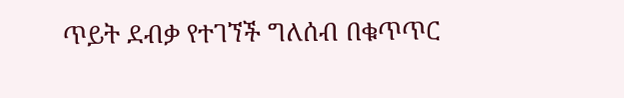ጥይት ደብቃ የተገኘች ግለሰብ በቁጥጥር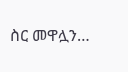ስር መዋሏን…